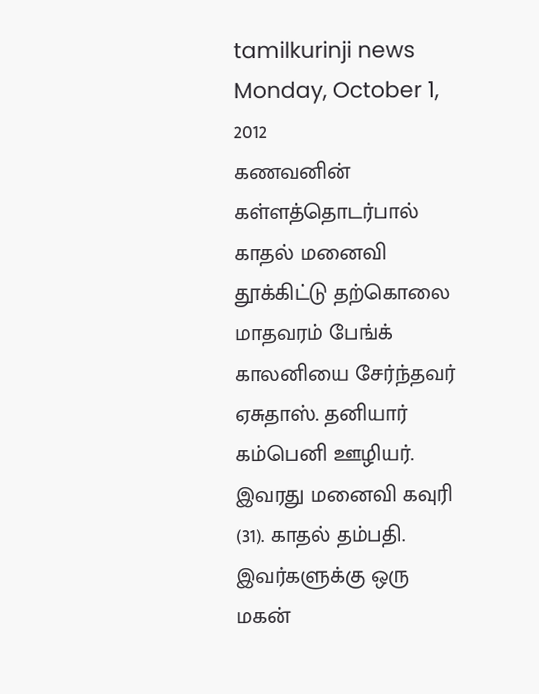tamilkurinji news
Monday, October 1, 2012
கணவனின் கள்ளத்தொடர்பால் காதல் மனைவி தூக்கிட்டு தற்கொலை
மாதவரம் பேங்க் காலனியை சேர்ந்தவர் ஏசுதாஸ். தனியார் கம்பெனி ஊழியர். இவரது மனைவி கவுரி (31). காதல் தம்பதி. இவர்களுக்கு ஒரு மகன்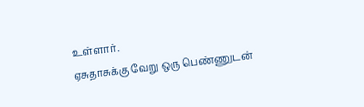உள்ளார்.
ஏசுதாசுக்கு வேறு ஒரு பெண்ணுடன்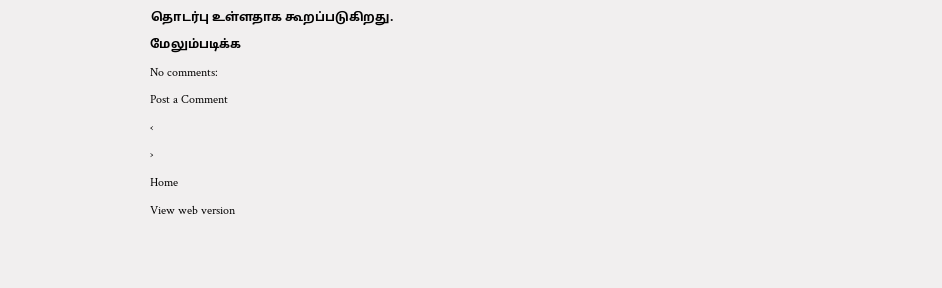தொடர்பு உள்ளதாக கூறப்படுகிறது.
மேலும்படிக்க
No comments:
Post a Comment
‹
›
Home
View web version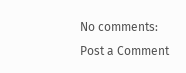No comments:
Post a Comment